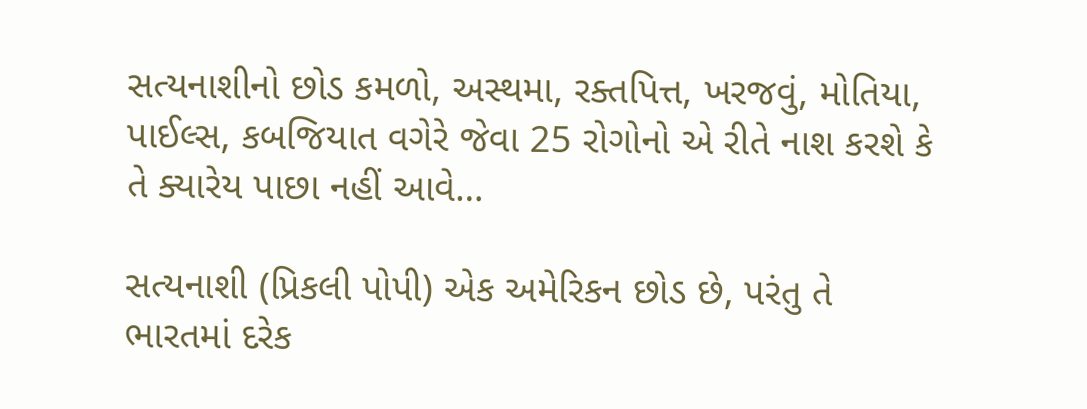સત્યનાશીનો છોડ કમળો, અસ્થમા, રક્તપિત્ત, ખરજવું, મોતિયા, પાઈલ્સ, કબજિયાત વગેરે જેવા 25 રોગોનો એ રીતે નાશ કરશે કે તે ક્યારેય પાછા નહીં આવે…

સત્યનાશી (પ્રિકલી પોપી) એક અમેરિકન છોડ છે, પરંતુ તે ભારતમાં દરેક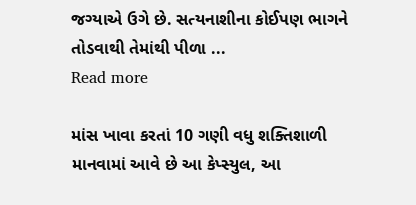જગ્યાએ ઉગે છે. સત્યનાશીના કોઈપણ ભાગને તોડવાથી તેમાંથી પીળા ...
Read more

માંસ ખાવા કરતાં 10 ગણી વધુ શક્તિશાળી માનવામાં આવે છે આ કેપ્સ્યુલ, આ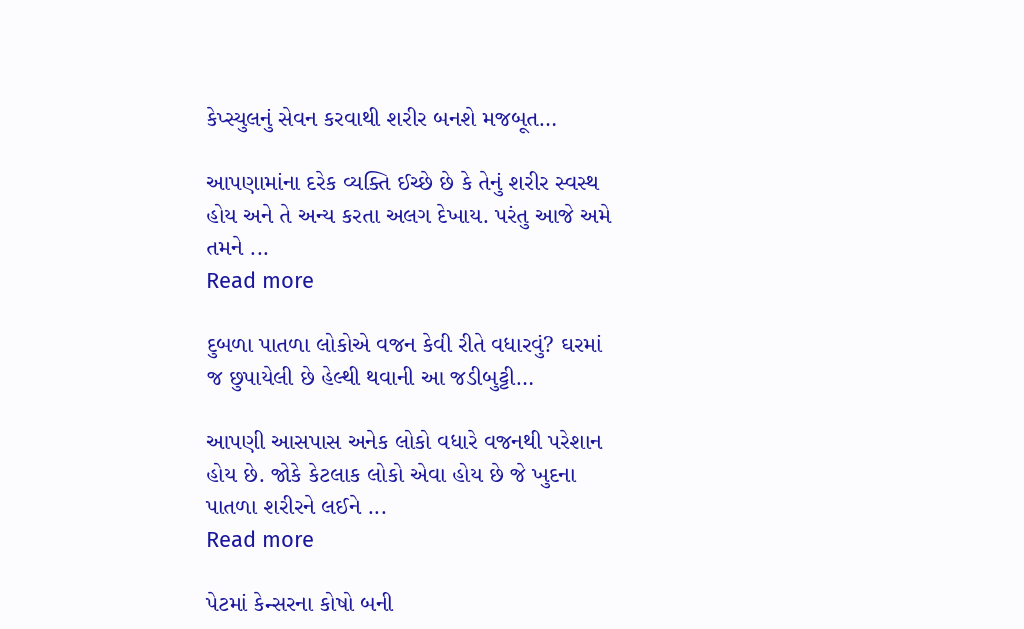કેપ્સ્યુલનું સેવન કરવાથી શરીર બનશે મજબૂત…

આપણામાંના દરેક વ્યક્તિ ઈચ્છે છે કે તેનું શરીર સ્વસ્થ હોય અને તે અન્ય કરતા અલગ દેખાય. પરંતુ આજે અમે તમને ...
Read more

દુબળા પાતળા લોકોએ વજન કેવી રીતે વધારવું? ઘરમાં જ છુપાયેલી છે હેલ્થી થવાની આ જડીબુટ્ટી…

આપણી આસપાસ અનેક લોકો વધારે વજનથી પરેશાન હોય છે. જોકે કેટલાક લોકો એવા હોય છે જે ખુદના પાતળા શરીરને લઈને ...
Read more

પેટમાં કેન્સરના કોષો બની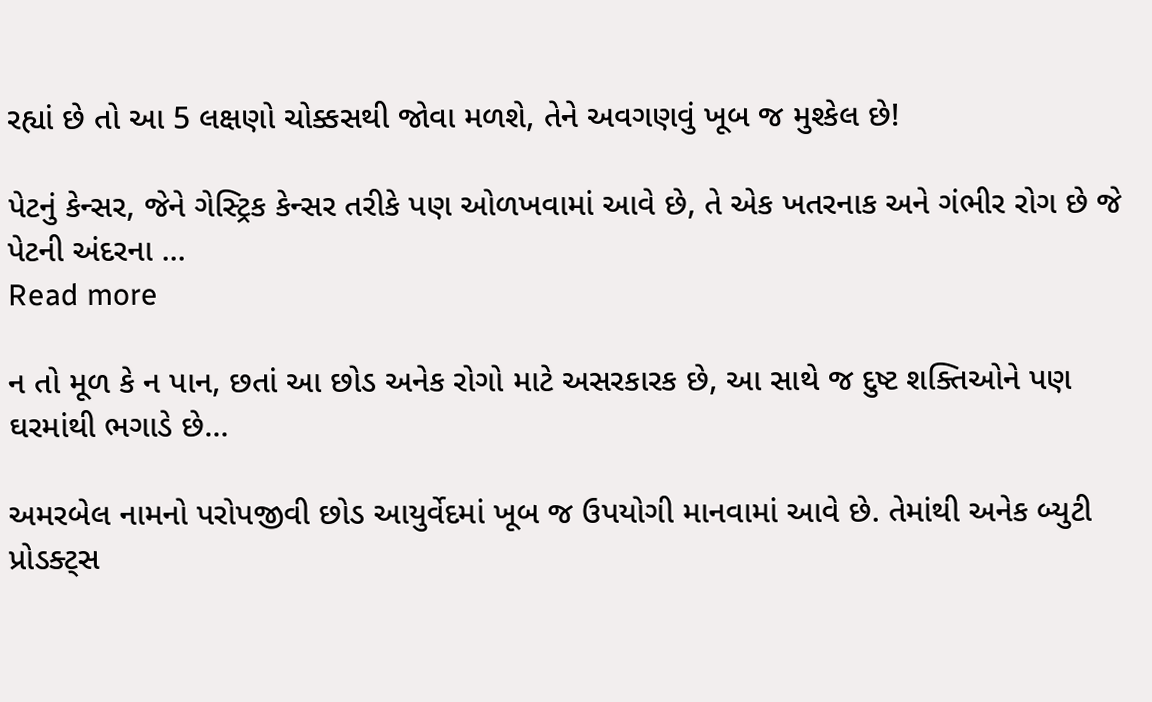રહ્યાં છે તો આ 5 લક્ષણો ચોક્કસથી જોવા મળશે, તેને અવગણવું ખૂબ જ મુશ્કેલ છે!

પેટનું કેન્સર, જેને ગેસ્ટ્રિક કેન્સર તરીકે પણ ઓળખવામાં આવે છે, તે એક ખતરનાક અને ગંભીર રોગ છે જે પેટની અંદરના ...
Read more

ન તો મૂળ કે ન પાન, છતાં આ છોડ અનેક રોગો માટે અસરકારક છે, આ સાથે જ દુષ્ટ શક્તિઓને પણ ઘરમાંથી ભગાડે છે…

અમરબેલ નામનો પરોપજીવી છોડ આયુર્વેદમાં ખૂબ જ ઉપયોગી માનવામાં આવે છે. તેમાંથી અનેક બ્યુટી પ્રોડક્ટ્સ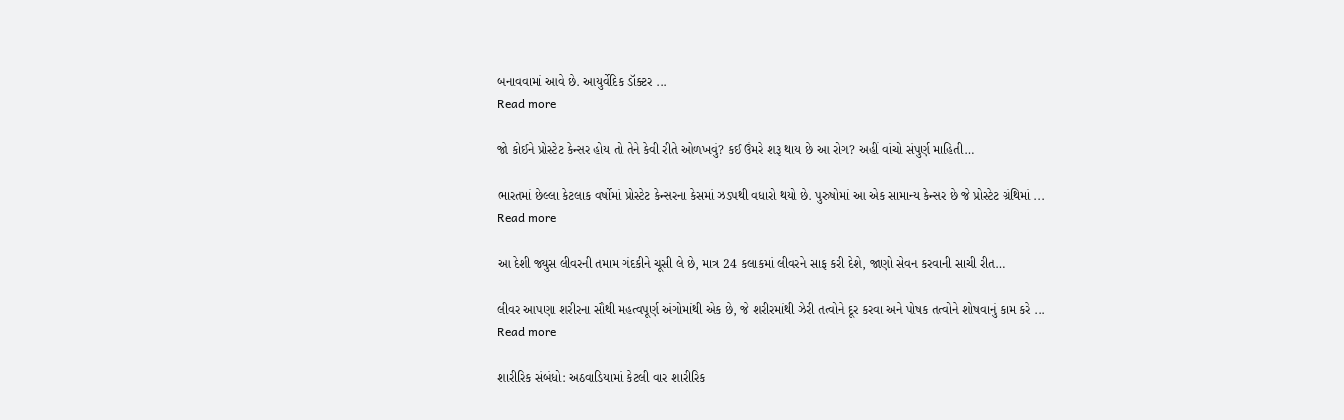બનાવવામાં આવે છે. આયુર્વેદિક ડૉક્ટર ...
Read more

જો કોઈને પ્રોસ્ટેટ કેન્સર હોય તો તેને કેવી રીતે ઓળખવું? કઈ ઉંમરે શરૂ થાય છે આ રોગ? અહીં વાંચો સંપુર્ણ માહિતી…

ભારતમાં છેલ્લા કેટલાક વર્ષોમાં પ્રોસ્ટેટ કેન્સરના કેસમાં ઝડપથી વધારો થયો છે. પુરુષોમાં આ એક સામાન્ય કેન્સર છે જે પ્રોસ્ટેટ ગ્રંથિમાં ...
Read more

આ દેશી જ્યુસ લીવરની તમામ ગંદકીને ચૂસી લે છે, માત્ર 24 કલાકમાં લીવરને સાફ કરી દેશે, જાણો સેવન કરવાની સાચી રીત…

લીવર આપણા શરીરના સૌથી મહત્વપૂર્ણ અંગોમાંથી એક છે, જે શરીરમાંથી ઝેરી તત્વોને દૂર કરવા અને પોષક તત્વોને શોષવાનું કામ કરે ...
Read more

શારીરિક સંબંધો: અઠવાડિયામાં કેટલી વાર શારીરિક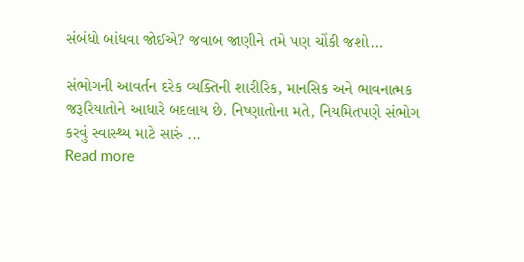સંબંધો બાંધવા જોઈએ? જવાબ જાણીને તમે પણ ચોંકી જશો…

સંભોગની આવર્તન દરેક વ્યક્તિની શારીરિક, માનસિક અને ભાવનાત્મક જરૂરિયાતોને આધારે બદલાય છે. નિષ્ણાતોના મતે, નિયમિતપણે સંભોગ કરવું સ્વાસ્થ્ય માટે સારું ...
Read more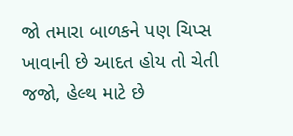જો તમારા બાળકને પણ ચિપ્સ ખાવાની છે આદત હોય તો ચેતી જજો, હેલ્થ માટે છે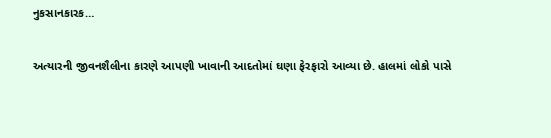નુકસાનકારક…

અત્યારની જીવનશૈલીના કારણે આપણી ખાવાની આદતોમાં ઘણા ફેરફારો આવ્યા છે. હાલમાં લોકો પાસે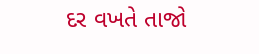દર વખતે તાજો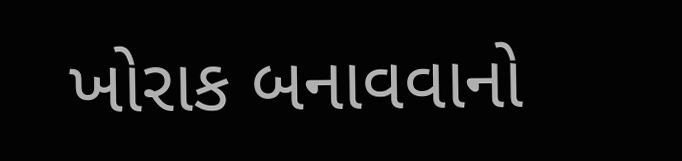ખોરાક બનાવવાનો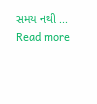સમય નથી ...
Read more